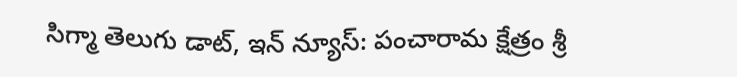సిగ్మా తెలుగు డాట్, ఇన్ న్యూస్: పంచారామ క్షేత్రం శ్రీ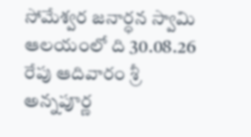సోమేశ్వర జనార్ధన స్వామి ఆలయంలో ది 30.08.26 రేపు ఆదివారం శ్రీ అన్నపూర్ణ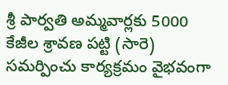శ్రీ పార్వతి అమ్మవార్లకు 5000 కేజీల శ్రావణ పట్టి (సారె) సమర్పించు కార్యక్రమం వైభవంగా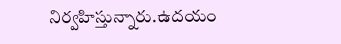నిర్వహిస్తున్నారు.ఉదయం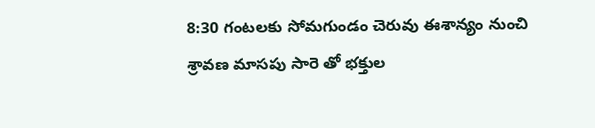8:30 గంటలకు సోమగుండం చెరువు ఈశాన్యం నుంచి శ్రావణ మాసపు సారె తో భక్తుల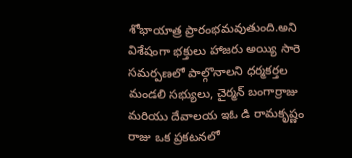శోభాయాత్ర ప్రారంభమవుతుంది.అని విశేషంగా భక్తులు హాజరు అయ్యి సారె సమర్పణలో పాల్గొనాలని ధర్మకర్తల మండలి సభ్యులు, చైర్మన్ బంగార్రాజు మరియు దేవాలయ ఇఓ డి రామకృష్ణం రాజు ఒక ప్రకటనలో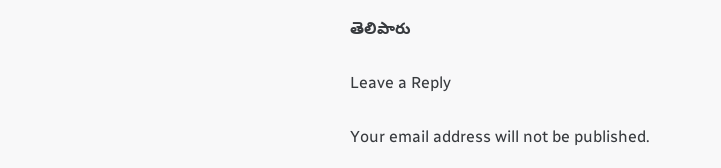తెలిపారు

Leave a Reply

Your email address will not be published.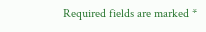Required fields are marked *